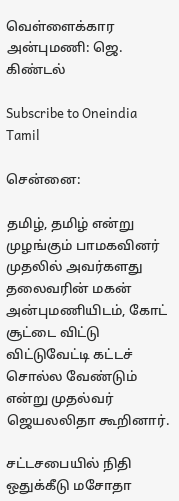வெள்ளைக்கார அன்புமணி: ஜெ. கிண்டல்

Subscribe to Oneindia Tamil

சென்னை:

தமிழ், தமிழ் என்று முழங்கும் பாமகவினர் முதலில் அவர்களது தலைவரின் மகன் அன்புமணியிடம், கோட் சூட்டை விட்டு விட்டுவேட்டி கட்டச் சொல்ல வேண்டும் என்று முதல்வர் ஜெயலலிதா கூறினார்.

சட்டசபையில் நிதி ஒதுக்கீடு மசோதா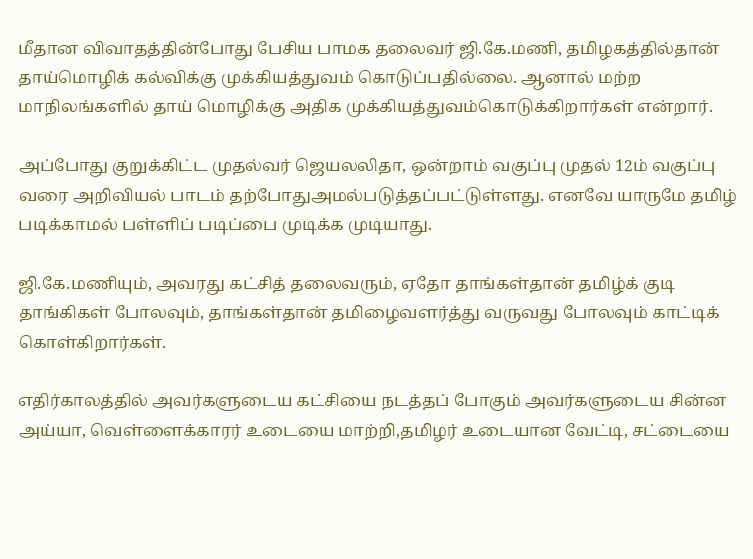மீதான விவாதத்தின்போது பேசிய பாமக தலைவர் ஜி.கே.மணி, தமிழகத்தில்தான் தாய்மொழிக் கல்விக்கு முக்கியத்துவம் கொடுப்பதில்லை. ஆனால் மற்ற மாநிலங்களில் தாய் மொழிக்கு அதிக முக்கியத்துவம்கொடுக்கிறார்கள் என்றார்.

அப்போது குறுக்கிட்ட முதல்வர் ஜெயலலிதா, ஒன்றாம் வகுப்பு முதல் 12ம் வகுப்பு வரை அறிவியல் பாடம் தற்போதுஅமல்படுத்தப்பட்டுள்ளது. எனவே யாருமே தமிழ் படிக்காமல் பள்ளிப் படிப்பை முடிக்க முடியாது.

ஜி.கே.மணியும், அவரது கட்சித் தலைவரும், ஏதோ தாங்கள்தான் தமிழ்க் குடி தாங்கிகள் போலவும், தாங்கள்தான் தமிழைவளர்த்து வருவது போலவும் காட்டிக் கொள்கிறார்கள்.

எதிர்காலத்தில் அவர்களுடைய கட்சியை நடத்தப் போகும் அவர்களுடைய சின்ன அய்யா, வெள்ளைக்காரர் உடையை மாற்றி,தமிழர் உடையான வேட்டி, சட்டையை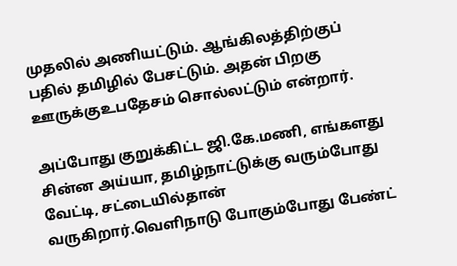முதலில் அணியட்டும். ஆங்கிலத்திற்குப் பதில் தமிழில் பேசட்டும். அதன் பிறகு ஊருக்குஉபதேசம் சொல்லட்டும் என்றார்.

அப்போது குறுக்கிட்ட ஜி.கே.மணி, எங்களது சின்ன அய்யா, தமிழ்நாட்டுக்கு வரும்போது வேட்டி, சட்டையில்தான் வருகிறார்.வெளிநாடு போகும்போது பேண்ட்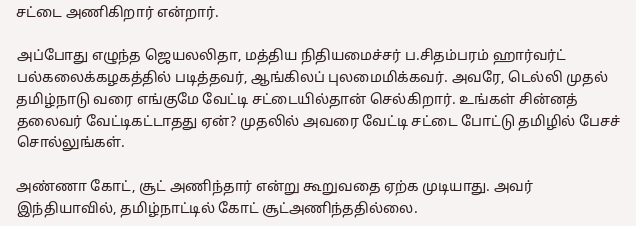சட்டை அணிகிறார் என்றார்.

அப்போது எழுந்த ஜெயலலிதா, மத்திய நிதியமைச்சர் ப.சிதம்பரம் ஹார்வர்ட் பல்கலைக்கழகத்தில் படித்தவர், ஆங்கிலப் புலமைமிக்கவர். அவரே, டெல்லி முதல் தமிழ்நாடு வரை எங்குமே வேட்டி சட்டையில்தான் செல்கிறார். உங்கள் சின்னத் தலைவர் வேட்டிகட்டாதது ஏன்? முதலில் அவரை வேட்டி சட்டை போட்டு தமிழில் பேசச் சொல்லுங்கள்.

அண்ணா கோட், சூட் அணிந்தார் என்று கூறுவதை ஏற்க முடியாது. அவர் இந்தியாவில், தமிழ்நாட்டில் கோட் சூட்அணிந்ததில்லை.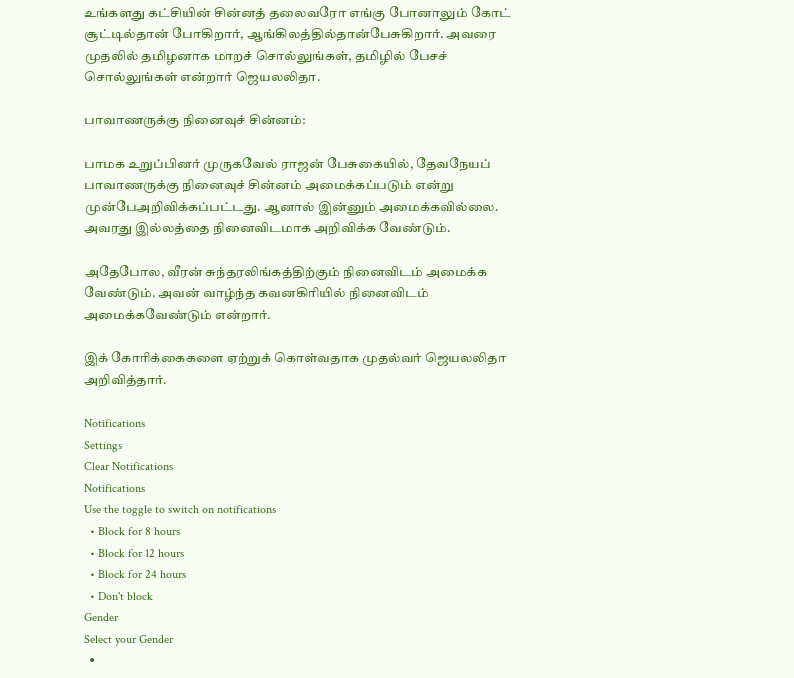உங்களது கட்சியின் சின்னத் தலைவரோ எங்கு போனாலும் கோட் சூட்டில்தான் போகிறார், ஆங்கிலத்தில்தான்பேசுகிறார். அவரை முதலில் தமிழனாக மாறச் சொல்லுங்கள், தமிழில் பேசச் சொல்லுங்கள் என்றார் ஜெயலலிதா.

பாவாணருக்கு நினைவுச் சின்னம்:

பாமக உறுப்பினர் முருகவேல் ராஜன் பேசுகையில், தேவநேயப் பாவாணருக்கு நினைவுச் சின்னம் அமைக்கப்படும் என்று முன்பேஅறிவிக்கப்பட்டது. ஆனால் இன்னும் அமைக்கவில்லை. அவரது இல்லத்தை நினைவிடமாக அறிவிக்க வேண்டும்.

அதேபோல, வீரன் சுந்தரலிங்கத்திற்கும் நினைவிடம் அமைக்க வேண்டும். அவன் வாழ்ந்த கவனகிரியில் நினைவிடம் அமைக்கவேண்டும் என்றார்.

இக் கோரிக்கைகளை ஏற்றுக் கொள்வதாக முதல்வர் ஜெயலலிதா அறிவித்தார்.

Notifications
Settings
Clear Notifications
Notifications
Use the toggle to switch on notifications
  • Block for 8 hours
  • Block for 12 hours
  • Block for 24 hours
  • Don't block
Gender
Select your Gender
  •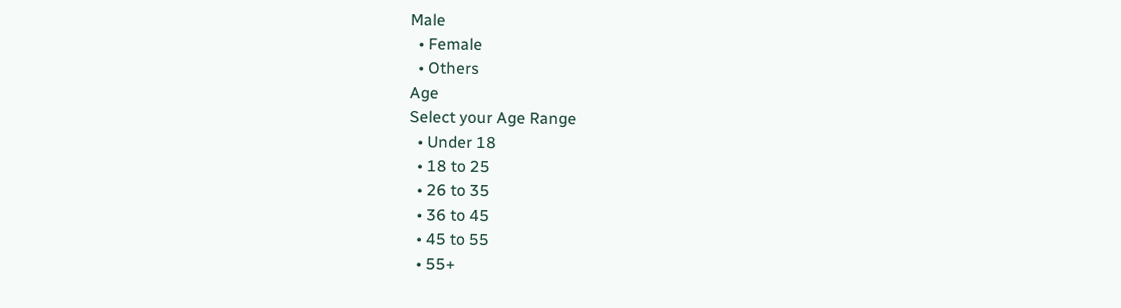Male
  • Female
  • Others
Age
Select your Age Range
  • Under 18
  • 18 to 25
  • 26 to 35
  • 36 to 45
  • 45 to 55
  • 55+